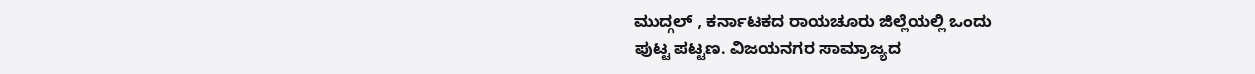ಮುದ್ಗಲ್ , ಕರ್ನಾಟಕದ ರಾಯಚೂರು ಜಿಲ್ಲೆಯಲ್ಲಿ ಒಂದು
ಪುಟ್ಟ ಪಟ್ಟಣ. ವಿಜಯನಗರ ಸಾಮ್ರಾಜ್ಯದ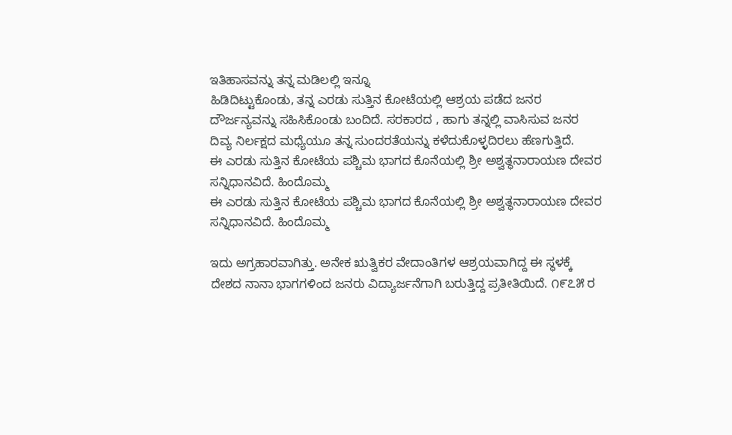ಇತಿಹಾಸವನ್ನು ತನ್ನ ಮಡಿಲಲ್ಲಿ ಇನ್ನೂ
ಹಿಡಿದಿಟ್ಟುಕೊಂಡು, ತನ್ನ ಎರಡು ಸುತ್ತಿನ ಕೋಟೆಯಲ್ಲಿ ಆಶ್ರಯ ಪಡೆದ ಜನರ
ದೌರ್ಜನ್ಯವನ್ನು ಸಹಿಸಿಕೊಂಡು ಬಂದಿದೆ. ಸರಕಾರದ , ಹಾಗು ತನ್ನಲ್ಲಿ ವಾಸಿಸುವ ಜನರ
ದಿವ್ಯ ನಿರ್ಲಕ್ಷದ ಮಧ್ಯೆಯೂ ತನ್ನ ಸುಂದರತೆಯನ್ನು ಕಳೆದುಕೊಳ್ಳದಿರಲು ಹೆಣಗುತ್ತಿದೆ.
ಈ ಎರಡು ಸುತ್ತಿನ ಕೋಟೆಯ ಪಶ್ಚಿಮ ಭಾಗದ ಕೊನೆಯಲ್ಲಿ ಶ್ರೀ ಅಶ್ವತ್ಥನಾರಾಯಣ ದೇವರ ಸನ್ನಿಧಾನವಿದೆ. ಹಿಂದೊಮ್ಮ
ಈ ಎರಡು ಸುತ್ತಿನ ಕೋಟೆಯ ಪಶ್ಚಿಮ ಭಾಗದ ಕೊನೆಯಲ್ಲಿ ಶ್ರೀ ಅಶ್ವತ್ಥನಾರಾಯಣ ದೇವರ ಸನ್ನಿಧಾನವಿದೆ. ಹಿಂದೊಮ್ಮ

ಇದು ಅಗ್ರಹಾರವಾಗಿತ್ತು. ಅನೇಕ ಋತ್ವಿಕರ ವೇದಾಂತಿಗಳ ಆಶ್ರಯವಾಗಿದ್ದ ಈ ಸ್ಥಳಕ್ಕೆ
ದೇಶದ ನಾನಾ ಭಾಗಗಳಿಂದ ಜನರು ವಿದ್ಯಾರ್ಜನೆಗಾಗಿ ಬರುತ್ತಿದ್ದ ಪ್ರತೀತಿಯಿದೆ. ೧೯೭೫ ರ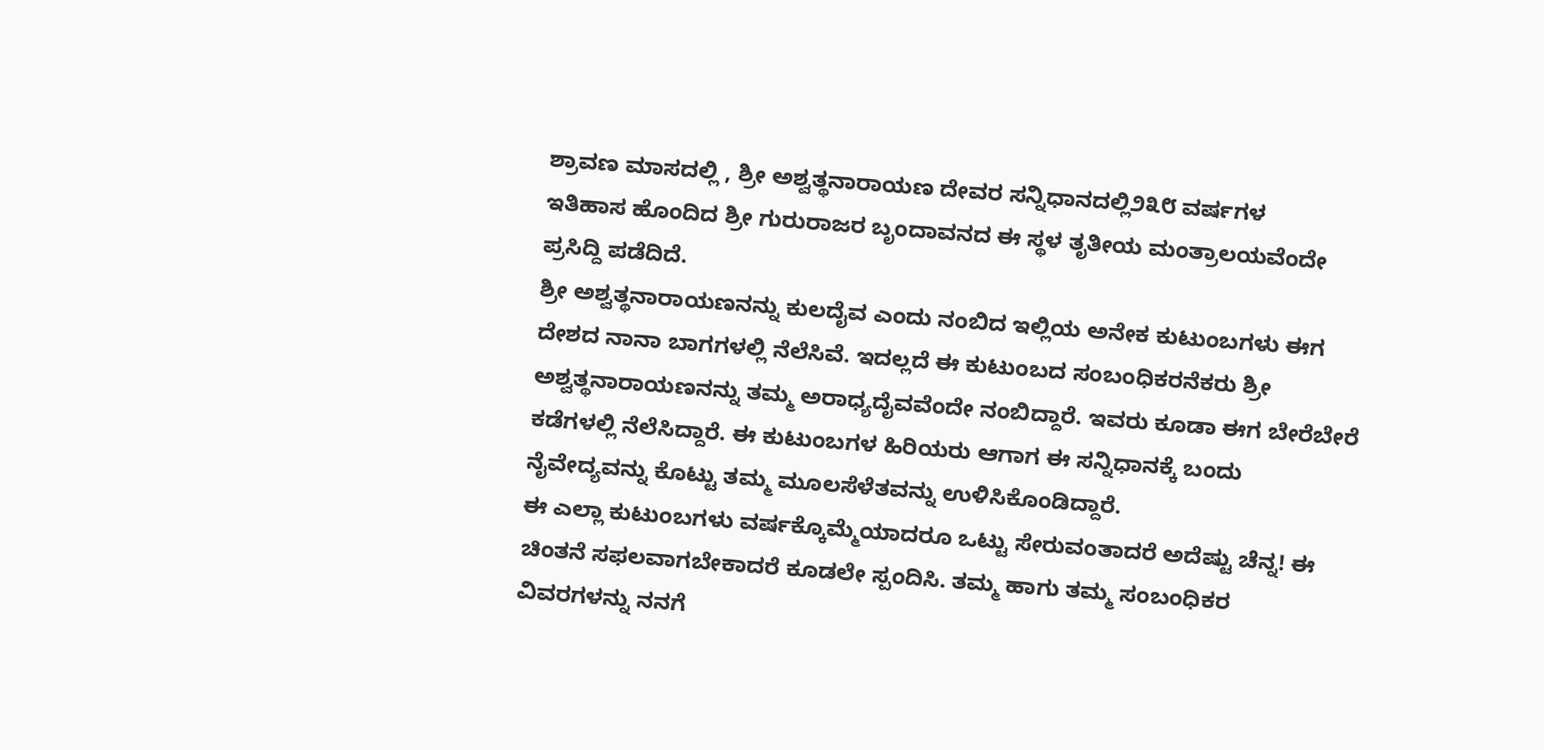ಶ್ರಾವಣ ಮಾಸದಲ್ಲಿ , ಶ್ರೀ ಅಶ್ವತ್ಥನಾರಾಯಣ ದೇವರ ಸನ್ನಿಧಾನದಲ್ಲಿ೨೩೮ ವರ್ಷಗಳ
ಇತಿಹಾಸ ಹೊಂದಿದ ಶ್ರೀ ಗುರುರಾಜರ ಬೃಂದಾವನದ ಈ ಸ್ಥಳ ತೃತೀಯ ಮಂತ್ರಾಲಯವೆಂದೇ
ಪ್ರಸಿದ್ದಿ ಪಡೆದಿದೆ.
ಶ್ರೀ ಅಶ್ವತ್ಥನಾರಾಯಣನನ್ನು ಕುಲದೈವ ಎಂದು ನಂಬಿದ ಇಲ್ಲಿಯ ಅನೇಕ ಕುಟುಂಬಗಳು ಈಗ ದೇಶದ ನಾನಾ ಬಾಗಗಳಲ್ಲಿ ನೆಲೆಸಿವೆ. ಇದಲ್ಲದೆ ಈ ಕುಟುಂಬದ ಸಂಬಂಧಿಕರನೆಕರು ಶ್ರೀ ಅಶ್ವತ್ಥನಾರಾಯಣನನ್ನು ತಮ್ಮ ಅರಾಧ್ಯದೈವವೆಂದೇ ನಂಬಿದ್ದಾರೆ. ಇವರು ಕೂಡಾ ಈಗ ಬೇರೆಬೇರೆ ಕಡೆಗಳಲ್ಲಿ ನೆಲೆಸಿದ್ದಾರೆ. ಈ ಕುಟುಂಬಗಳ ಹಿರಿಯರು ಆಗಾಗ ಈ ಸನ್ನಿಧಾನಕ್ಕೆ ಬಂದು ನೈವೇದ್ಯವನ್ನು ಕೊಟ್ಟು ತಮ್ಮ ಮೂಲಸೆಳೆತವನ್ನು ಉಳಿಸಿಕೊಂಡಿದ್ದಾರೆ.
ಈ ಎಲ್ಲಾ ಕುಟುಂಬಗಳು ವರ್ಷಕ್ಕೊಮ್ಮೆಯಾದರೂ ಒಟ್ಟು ಸೇರುವಂತಾದರೆ ಅದೆಷ್ಟು ಚೆನ್ನ! ಈ ಚಿಂತನೆ ಸಫಲವಾಗಬೇಕಾದರೆ ಕೂಡಲೇ ಸ್ಪಂದಿಸಿ. ತಮ್ಮ ಹಾಗು ತಮ್ಮ ಸಂಬಂಧಿಕರ ವಿವರಗಳನ್ನು ನನಗೆ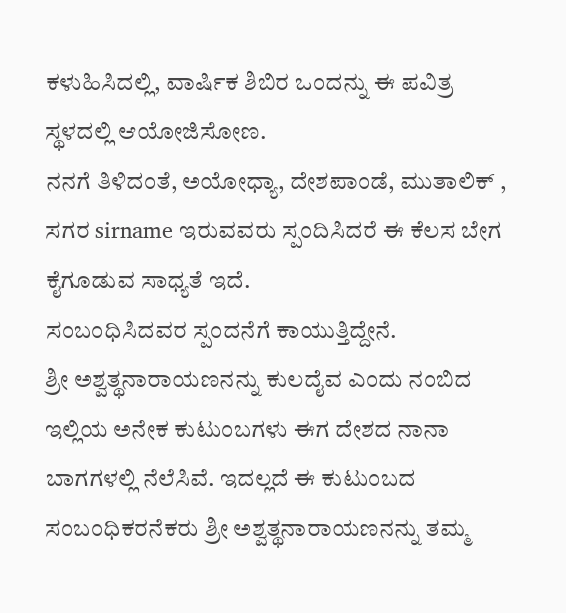ಕಳುಹಿಸಿದಲ್ಲಿ, ವಾರ್ಷಿಕ ಶಿಬಿರ ಒಂದನ್ನು ಈ ಪವಿತ್ರ ಸ್ಥಳದಲ್ಲಿ ಆಯೋಜಿಸೋಣ.
ನನಗೆ ತಿಳಿದಂತೆ, ಅಯೋಧ್ಯಾ, ದೇಶಪಾಂಡೆ, ಮುತಾಲಿಕ್ , ಸಗರ sirname ಇರುವವರು ಸ್ಪಂದಿಸಿದರೆ ಈ ಕೆಲಸ ಬೇಗ ಕೈಗೂಡುವ ಸಾಧ್ಯತೆ ಇದೆ.
ಸಂಬಂಧಿಸಿದವರ ಸ್ಪಂದನೆಗೆ ಕಾಯುತ್ತಿದ್ದೇನೆ.
ಶ್ರೀ ಅಶ್ವತ್ಥನಾರಾಯಣನನ್ನು ಕುಲದೈವ ಎಂದು ನಂಬಿದ ಇಲ್ಲಿಯ ಅನೇಕ ಕುಟುಂಬಗಳು ಈಗ ದೇಶದ ನಾನಾ ಬಾಗಗಳಲ್ಲಿ ನೆಲೆಸಿವೆ. ಇದಲ್ಲದೆ ಈ ಕುಟುಂಬದ ಸಂಬಂಧಿಕರನೆಕರು ಶ್ರೀ ಅಶ್ವತ್ಥನಾರಾಯಣನನ್ನು ತಮ್ಮ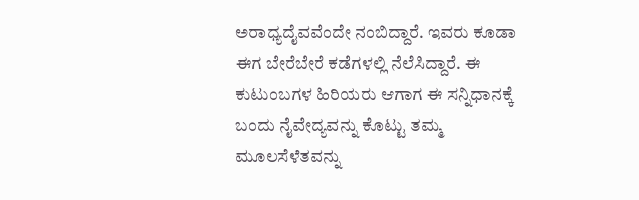ಅರಾಧ್ಯದೈವವೆಂದೇ ನಂಬಿದ್ದಾರೆ. ಇವರು ಕೂಡಾ ಈಗ ಬೇರೆಬೇರೆ ಕಡೆಗಳಲ್ಲಿ ನೆಲೆಸಿದ್ದಾರೆ. ಈ ಕುಟುಂಬಗಳ ಹಿರಿಯರು ಆಗಾಗ ಈ ಸನ್ನಿಧಾನಕ್ಕೆ ಬಂದು ನೈವೇದ್ಯವನ್ನು ಕೊಟ್ಟು ತಮ್ಮ ಮೂಲಸೆಳೆತವನ್ನು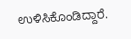ಉಳಿಸಿಕೊಂಡಿದ್ದಾರೆ.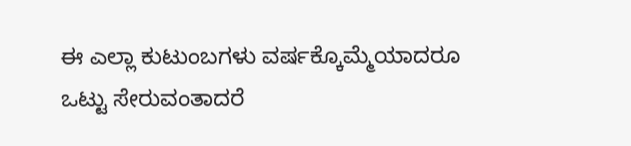ಈ ಎಲ್ಲಾ ಕುಟುಂಬಗಳು ವರ್ಷಕ್ಕೊಮ್ಮೆಯಾದರೂ ಒಟ್ಟು ಸೇರುವಂತಾದರೆ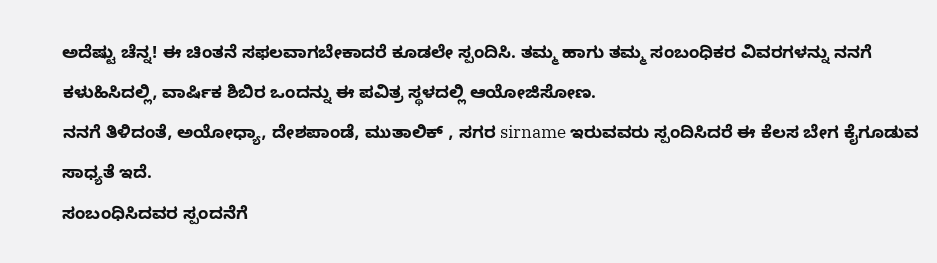ಅದೆಷ್ಟು ಚೆನ್ನ! ಈ ಚಿಂತನೆ ಸಫಲವಾಗಬೇಕಾದರೆ ಕೂಡಲೇ ಸ್ಪಂದಿಸಿ. ತಮ್ಮ ಹಾಗು ತಮ್ಮ ಸಂಬಂಧಿಕರ ವಿವರಗಳನ್ನು ನನಗೆ ಕಳುಹಿಸಿದಲ್ಲಿ, ವಾರ್ಷಿಕ ಶಿಬಿರ ಒಂದನ್ನು ಈ ಪವಿತ್ರ ಸ್ಥಳದಲ್ಲಿ ಆಯೋಜಿಸೋಣ.
ನನಗೆ ತಿಳಿದಂತೆ, ಅಯೋಧ್ಯಾ, ದೇಶಪಾಂಡೆ, ಮುತಾಲಿಕ್ , ಸಗರ sirname ಇರುವವರು ಸ್ಪಂದಿಸಿದರೆ ಈ ಕೆಲಸ ಬೇಗ ಕೈಗೂಡುವ ಸಾಧ್ಯತೆ ಇದೆ.
ಸಂಬಂಧಿಸಿದವರ ಸ್ಪಂದನೆಗೆ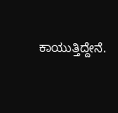ಕಾಯುತ್ತಿದ್ದೇನೆ.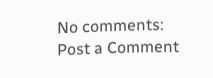No comments:
Post a Comment